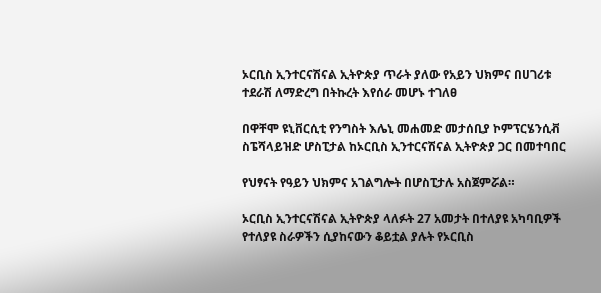ኦርቢስ ኢንተርናሽናል ኢትዮጵያ ጥራት ያለው የአይን ህክምና በሀገሪቱ ተደራሽ ለማድረግ በትኩረት እየሰራ መሆኑ ተገለፀ

በዋቸሞ ዩኒቨርሲቲ የንግስት እሌኒ መሐመድ መታሰቢያ ኮምፕርሄንሲቭ ስፔሻላይዝድ ሆስፒታል ከኦርቢስ ኢንተርናሽናል ኢትዮጵያ ጋር በመተባበር

የህፃናት የዓይን ህክምና አገልግሎት በሆስፒታሉ አስጀምሯል።

ኦርቢስ ኢንተርናሽናል ኢትዮጵያ ላለፉት 27 አመታት በተለያዩ አካባቢዎች የተለያዩ ስራዎችን ሲያከናውን ቆይቷል ያሉት የኦርቢስ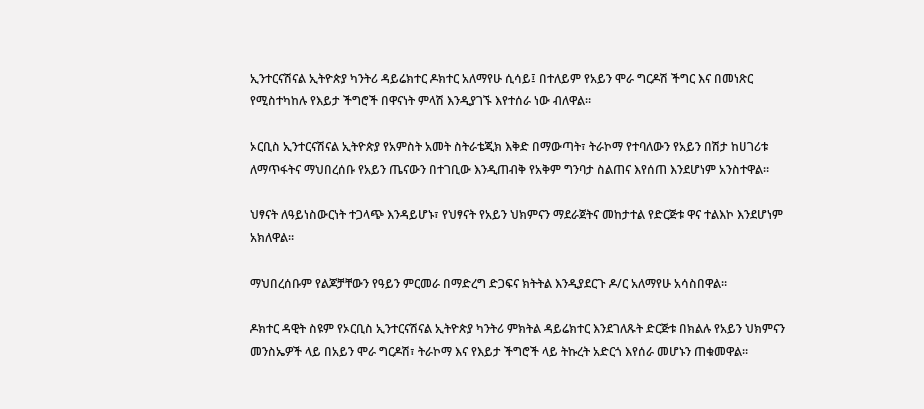ኢንተርናሽናል ኢትዮጵያ ካንትሪ ዳይሬክተር ዶክተር አለማየሁ ሲሳይ፤ በተለይም የአይን ሞራ ግርዶሽ ችግር እና በመነጽር የሚስተካከሉ የእይታ ችግሮች በዋናነት ምላሽ እንዲያገኙ እየተሰራ ነው ብለዋል።

ኦርቢስ ኢንተርናሽናል ኢትዮጵያ የአምስት አመት ስትራቴጂክ እቅድ በማውጣት፣ ትራኮማ የተባለውን የአይን በሽታ ከሀገሪቱ ለማጥፋትና ማህበረሰቡ የአይን ጤናውን በተገቢው እንዲጠብቅ የአቅም ግንባታ ስልጠና እየሰጠ እንደሆነም አንስተዋል።

ህፃናት ለዓይነስውርነት ተጋላጭ እንዳይሆኑ፣ የህፃናት የአይን ህክምናን ማደራጀትና መከታተል የድርጅቱ ዋና ተልእኮ እንደሆነም አክለዋል።

ማህበረሰቡም የልጆቻቸውን የዓይን ምርመራ በማድረግ ድጋፍና ክትትል እንዲያደርጉ ዶ/ር አለማየሁ አሳስበዋል።

ዶክተር ዳዊት ስዩም የኦርቢስ ኢንተርናሽናል ኢትዮጵያ ካንትሪ ምክትል ዳይሬክተር እንደገለጹት ድርጅቱ በክልሉ የአይን ህክምናን መንስኤዎች ላይ በአይን ሞራ ግርዶሽ፣ ትራኮማ እና የእይታ ችግሮች ላይ ትኩረት አድርጎ እየሰራ መሆኑን ጠቁመዋል።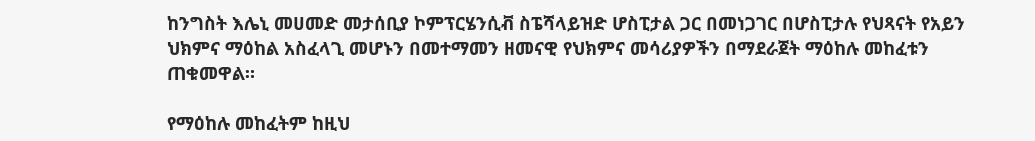ከንግስት እሌኒ መሀመድ መታሰቢያ ኮምፕርሄንሲቭ ስፔሻላይዝድ ሆስፒታል ጋር በመነጋገር በሆስፒታሉ የህጻናት የአይን ህክምና ማዕከል አስፈላጊ መሆኑን በመተማመን ዘመናዊ የህክምና መሳሪያዎችን በማደራጀት ማዕከሉ መከፈቱን ጠቁመዋል።

የማዕከሉ መከፈትም ከዚህ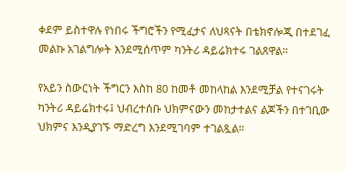ቀደም ይስተዋሉ የነበሩ ችግሮችን የሚፈታና ለህጻናት በቴክኖሎጂ በተደገፈ መልኩ አገልግሎት እንደሚሰጥም ካንትሪ ዳይሬክተሩ ገልጸዋል።

የአይን ስውርነት ችግርን እስከ 80 ከመቶ መከላከል እንደሚቻል የተናገሩት ካንትሪ ዳይሬክተሩ፤ ህብረተሰቡ ህክምናውን መከታተልና ልጆችን በተገቢው ህክምና እንዲያገኙ ማድረግ እንደሚገባም ተገልጿል።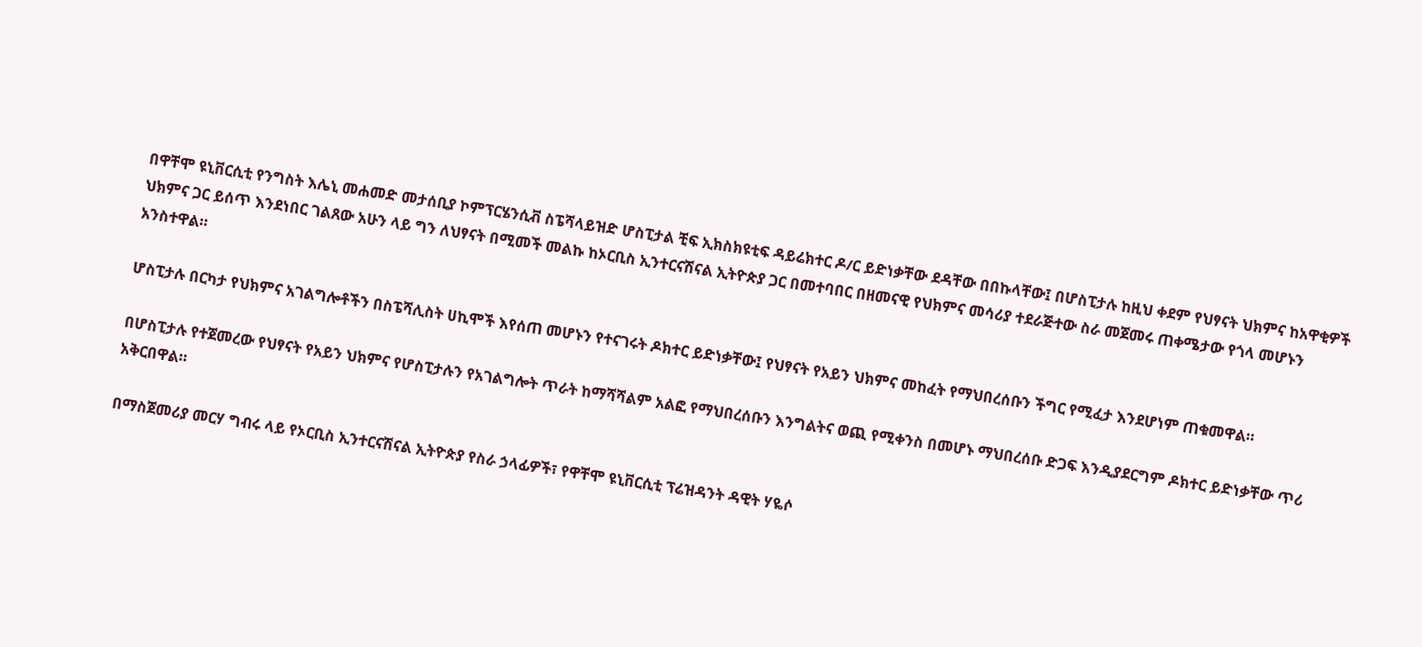በዋቸሞ ዩኒቨርሲቲ የንግስት እሌኒ መሐመድ መታሰቢያ ኮምፕርሄንሲቭ ስፔሻላይዝድ ሆስፒታል ቺፍ ኢክስክዩቲፍ ዳይሬክተር ዶ/ር ይድነቃቸው ደዳቸው በበኩላቸው፤ በሆስፒታሉ ከዚህ ቀደም የህፃናት ህክምና ከአዋቂዎች ህክምና ጋር ይሰጥ እንደነበር ገልጸው አሁን ላይ ግን ለህፃናት በሚመች መልኩ ከኦርቢስ ኢንተርናሽናል ኢትዮጵያ ጋር በመተባበር በዘመናዊ የህክምና መሳሪያ ተደራጅተው ስራ መጀመሩ ጠቀሜታው የጎላ መሆኑን አንስተዋል።

ሆስፒታሉ በርካታ የህክምና አገልግሎቶችን በስፔሻሊስት ሀኪሞች እየሰጠ መሆኑን የተናገሩት ዶክተር ይድነቃቸው፤ የህፃናት የአይን ህክምና መከፈት የማህበረሰቡን ችግር የሚፈታ እንደሆነም ጠቁመዋል።

በሆስፒታሉ የተጀመረው የህፃናት የአይን ህክምና የሆስፒታሉን የአገልግሎት ጥራት ከማሻሻልም አልፎ የማህበረሰቡን እንግልትና ወጪ የሚቀንስ በመሆኑ ማህበረሰቡ ድጋፍ እንዲያደርግም ዶክተር ይድነቃቸው ጥሪ አቅርበዋል።

በማስጀመሪያ መርሃ ግብሩ ላይ የኦርቢስ ኢንተርናሽናል ኢትዮጵያ የስራ ኃላፊዎች፣ የዋቸሞ ዩኒቨርሲቲ ፕሬዝዳንት ዳዊት ሃዬሶ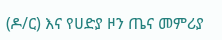(ዶ/ር) እና የሀድያ ዞን ጤና መምሪያ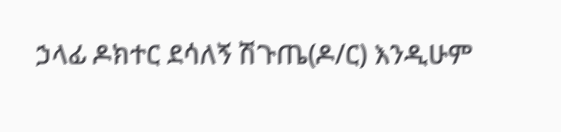ኃላፊ ዶክተር ደሳለኝ ሽጉጤ(ዶ/ር) እንዲሁም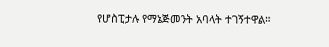የሆስፒታሉ የማኔጅመንት አባላት ተገኝተዋል።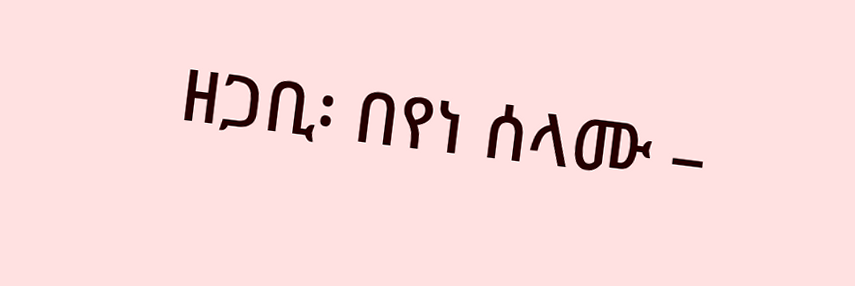ዘጋቢ፡ በየነ ሰላሙ –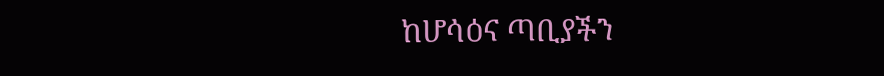ከሆሳዕና ጣቢያችን